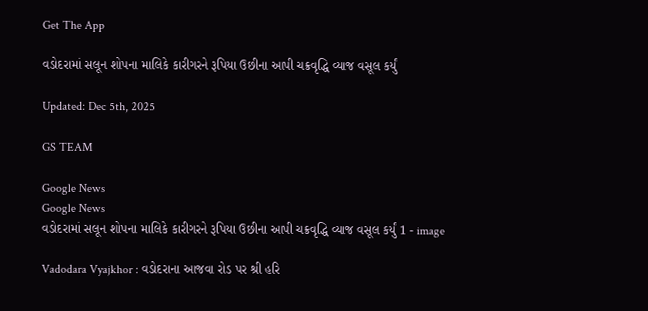Get The App

વડોદરામાં સલૂન શોપના માલિકે કારીગરને રૂપિયા ઉછીના આપી ચક્રવૃદ્ધિ વ્યાજ વસૂલ કર્યું

Updated: Dec 5th, 2025

GS TEAM

Google News
Google News
વડોદરામાં સલૂન શોપના માલિકે કારીગરને રૂપિયા ઉછીના આપી ચક્રવૃદ્ધિ વ્યાજ વસૂલ કર્યું 1 - image

Vadodara Vyajkhor : વડોદરાના આજવા રોડ પર શ્રી હરિ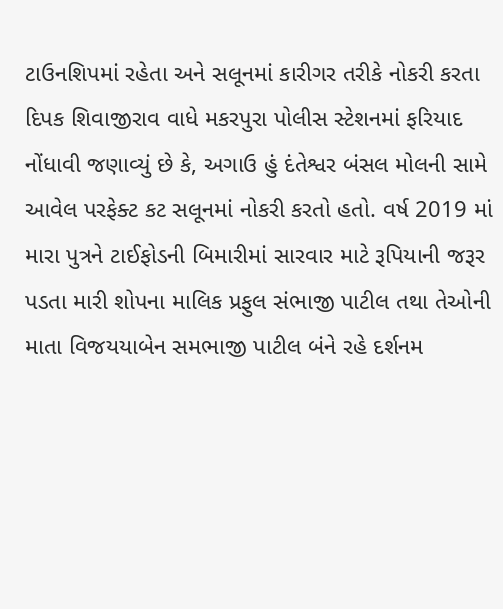ટાઉનશિપમાં રહેતા અને સલૂનમાં કારીગર તરીકે નોકરી કરતા દિપક શિવાજીરાવ વાધે મકરપુરા પોલીસ સ્ટેશનમાં ફરિયાદ નોંધાવી જણાવ્યું છે કે, અગાઉ હું દંતેશ્વર બંસલ મોલની સામે આવેલ પરફેક્ટ કટ સલૂનમાં નોકરી કરતો હતો. વર્ષ 2019 માં મારા પુત્રને ટાઈફોડની બિમારીમાં સારવાર માટે રૂપિયાની જરૂર પડતા મારી શોપના માલિક પ્રફુલ સંભાજી પાટીલ તથા તેઓની માતા વિજયયાબેન સમભાજી પાટીલ બંને રહે દર્શનમ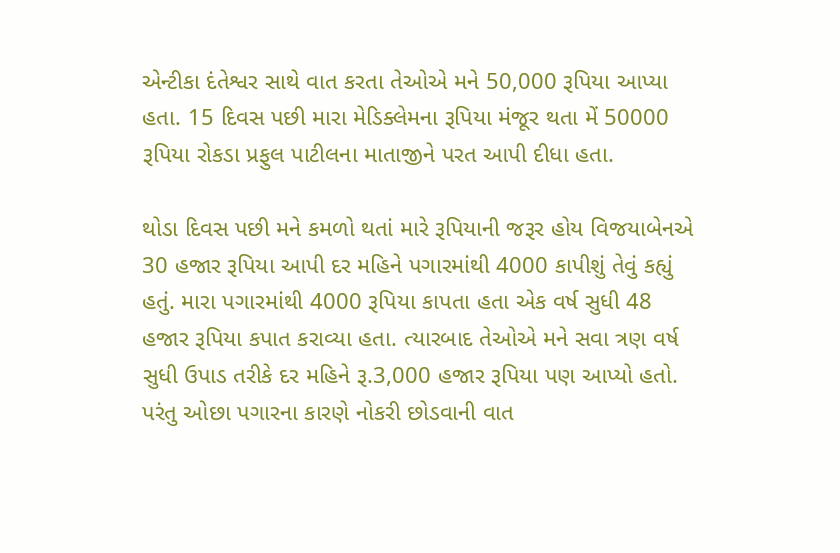એન્ટીકા દંતેશ્વર સાથે વાત કરતા તેઓએ મને 50,000 રૂપિયા આપ્યા હતા. 15 દિવસ પછી મારા મેડિક્લેમના રૂપિયા મંજૂર થતા મેં 50000 રૂપિયા રોકડા પ્રફુલ પાટીલના માતાજીને પરત આપી દીધા હતા.

થોડા દિવસ પછી મને કમળો થતાં મારે રૂપિયાની જરૂર હોય વિજયાબેનએ 30 હજાર રૂપિયા આપી દર મહિને પગારમાંથી 4000 કાપીશું તેવું કહ્યું હતું. મારા પગારમાંથી 4000 રૂપિયા કાપતા હતા એક વર્ષ સુધી 48 હજાર રૂપિયા કપાત કરાવ્યા હતા. ત્યારબાદ તેઓએ મને સવા ત્રણ વર્ષ સુધી ઉપાડ તરીકે દર મહિને રૂ.3,000 હજાર રૂપિયા પણ આપ્યો હતો. પરંતુ ઓછા પગારના કારણે નોકરી છોડવાની વાત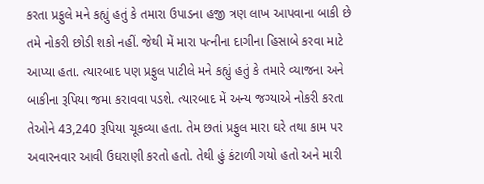કરતા પ્રફુલે મને કહ્યું હતું કે તમારા ઉપાડના હજી ત્રણ લાખ આપવાના બાકી છે તમે નોકરી છોડી શકો નહીં. જેથી મેં મારા પત્નીના દાગીના હિસાબે કરવા માટે આપ્યા હતા. ત્યારબાદ પણ પ્રફુલ પાટીલે મને કહ્યું હતું કે તમારે વ્યાજના અને બાકીના રૂપિયા જમા કરાવવા પડશે. ત્યારબાદ મેં અન્ય જગ્યાએ નોકરી કરતા તેઓને 43,240 રૂપિયા ચૂકવ્યા હતા. તેમ છતાં પ્રફુલ મારા ઘરે તથા કામ પર અવારનવાર આવી ઉઘરાણી કરતો હતો. તેથી હું કંટાળી ગયો હતો અને મારી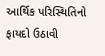આર્થિક પરિસ્થિતિનો ફાયદો ઉઠાવી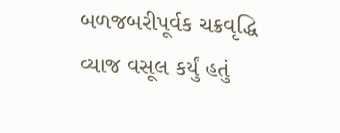બળજબરીપૂર્વક ચક્રવૃદ્ધિ વ્યાજ વસૂલ કર્યું હતું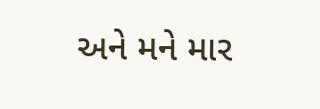અને મને માર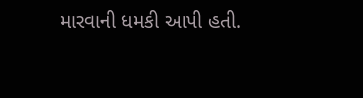મારવાની ધમકી આપી હતી.